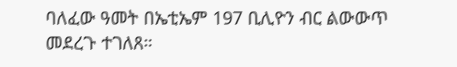ባለፈው ዓመት በኤቲኤም 197 ቢሊዮን ብር ልውውጥ መደረጉ ተገለጸ።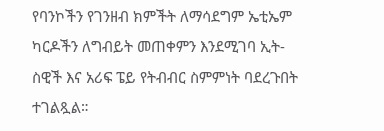የባንኮችን የገንዘብ ክምችት ለማሳደግም ኤቲኤም ካርዶችን ለግብይት መጠቀምን እንደሚገባ ኢት-ስዊች እና አሪፍ ፔይ የትብብር ስምምነት ባደረጉበት ተገልጿል።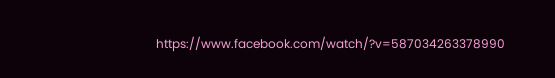https://www.facebook.com/watch/?v=587034263378990